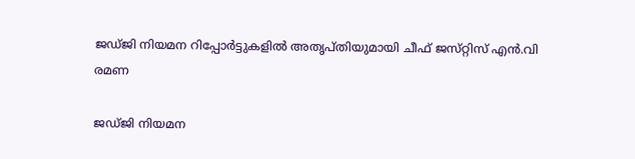ജഡ്‌ജി നിയമന റിപ്പോര്‍ട്ടുകളില്‍ അതൃപ്‌തിയുമായി ചീഫ് ജസ്‌റ്റിസ് എന്‍.വി രമണ

ജഡ്‌ജി നിയമന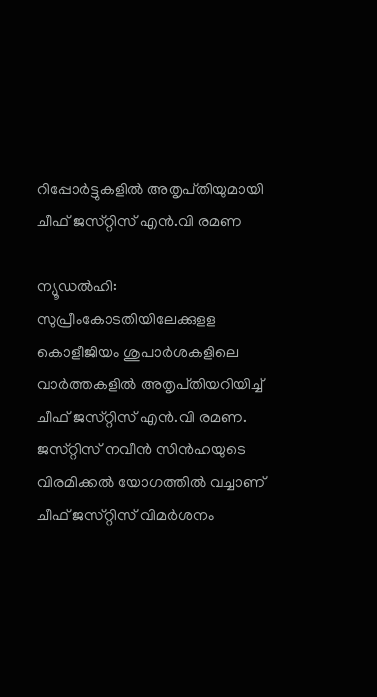റിപ്പോര്‍ട്ടുകളില്‍ അതൃപ്‌തിയുമായി ചീഫ് ജസ്‌റ്റിസ് എന്‍.വി രമണ

ന്യൂഡല്‍ഹി: സുപ്രീംകോടതിയിലേക്കുള‌ള കൊളീജിയം ശുപാര്‍ശകളിലെ വാര്‍ത്തകളില്‍ അതൃപ്‌തിയറിയിച്ച്‌ ചീഫ് ജസ്‌റ്റിസ് എന്‍.വി രമണ. ജസ്‌റ്റിസ് നവീന്‍ സിന്‍ഹയുടെ വിരമിക്കല്‍ യോഗത്തില്‍ വച്ചാണ് ചീഫ് ജസ്‌റ്റിസ് വിമര്‍ശനം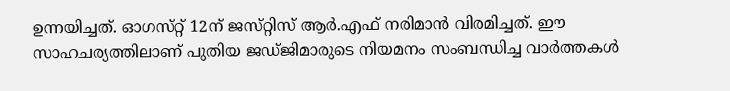ഉന്നയിച്ചത്. ഓഗസ്‌റ്റ് 12ന് ജസ്‌റ്റിസ് ആര്‍.എഫ് നരിമാന്‍ വിരമിച്ചത്. ഈ സാഹചര്യത്തിലാണ് പുതിയ ജഡ്ജിമാരുടെ നിയമനം സംബന്ധിച്ച വാര്‍ത്തകള്‍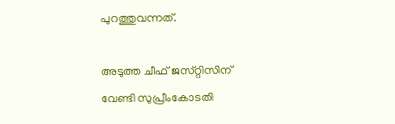പുറത്തുവന്നത്.

അടുത്ത ചീഫ് ജസ്‌റ്റിസിന് വേണ്ടി സുപ്രീംകോടതി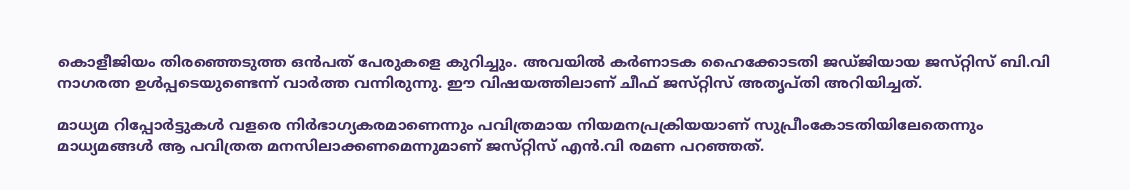കൊളീജിയം തിരഞ്ഞെടുത്ത ഒന്‍പത് പേരുകളെ കുറിച്ചും. അവയില്‍ കര്‍ണാടക ഹൈക്കോടതി ജ‌ഡ്ജിയായ ജസ്‌റ്റിസ് ബി.വി നാഗരത്ന ഉള്‍പ്പടെയുണ്ടെന്ന് വാര്‍ത്ത വന്നിരുന്നു. ഈ വിഷയത്തിലാണ് ചീഫ് ജസ്‌റ്റിസ് അതൃപ്‌തി അറിയിച്ചത്.

മാധ്യമ റിപ്പോര്‍ട്ടുകള്‍ വളരെ നി‌ര്‍ഭാഗ്യകരമാണെന്നും പവിത്രമായ നിയമനപ്രക്രിയയാണ് സുപ്രീംകോ‌ടതിയിലേതെന്നും മാധ്യമങ്ങൾ ആ പവിത്രത മനസിലാക്കണമെന്നുമാണ് ജസ്‌റ്റിസ് എന്‍.വി രമണ പറഞ്ഞത്.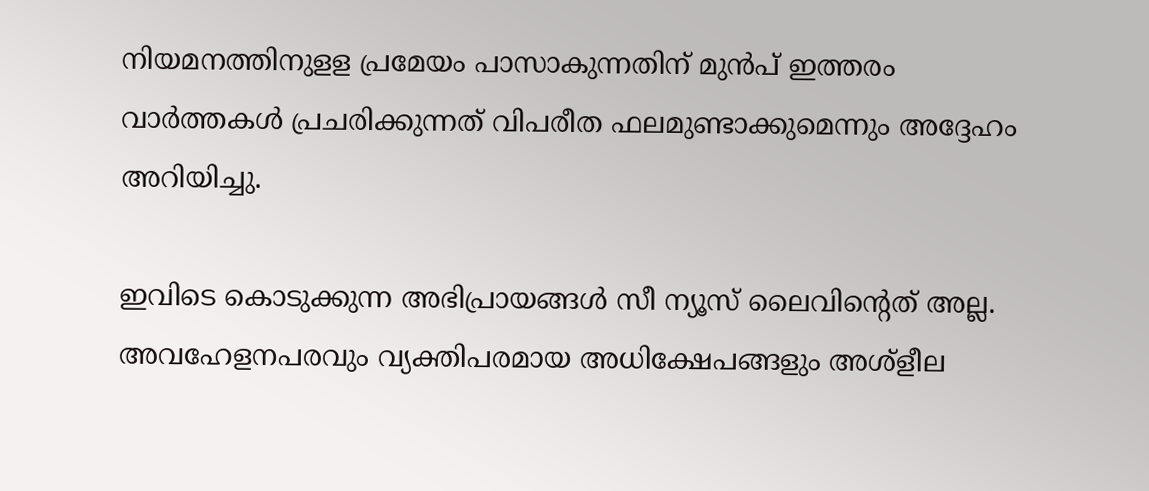നിയമനത്തിനുള‌ള പ്രമേയം പാസാകുന്നതിന് മുന്‍പ് ഇത്തരം വാര്‍ത്തകള്‍ പ്രചരിക്കുന്നത് വിപരീത ഫലമുണ്ടാക്കുമെന്നും അദ്ദേഹം അറിയിച്ചു.

ഇവിടെ കൊടുക്കുന്ന അഭിപ്രായങ്ങള്‍ സീ ന്യൂസ് ലൈവിന്റെത് അല്ല. അവഹേളനപരവും വ്യക്തിപരമായ അധിക്ഷേപങ്ങളും അശ്‌ളീല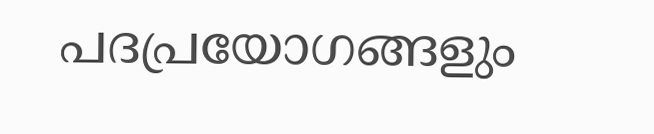പദപ്രയോഗങ്ങളും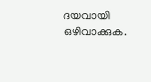ദയവായി ഒഴിവാക്കുക.